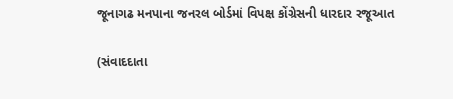જૂનાગઢ મનપાના જનરલ બોર્ડમાં વિપક્ષ કોંગ્રેસની ધારદાર રજૂઆત

(સંવાદદાતા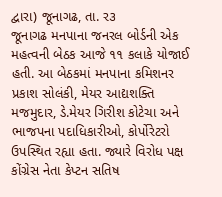દ્વારા) જૂનાગઢ, તા. ર૩
જૂનાગઢ મનપાના જનરલ બોર્ડની એક મહત્વની બેઠક આજે ૧૧ કલાકે યોજાઈ હતી. આ બેઠકમાં મનપાના કમિશનર પ્રકાશ સોલંકી, મેયર આદ્યશક્તિ મજમુદાર, ડે.મેયર ગિરીશ કોટેચા અને ભાજપના પદાધિકારીઓ, કોર્પોરેટરો ઉપસ્થિત રહ્યા હતા. જ્યારે વિરોધ પક્ષ કોંગ્રેસ નેતા કેપ્ટન સતિષ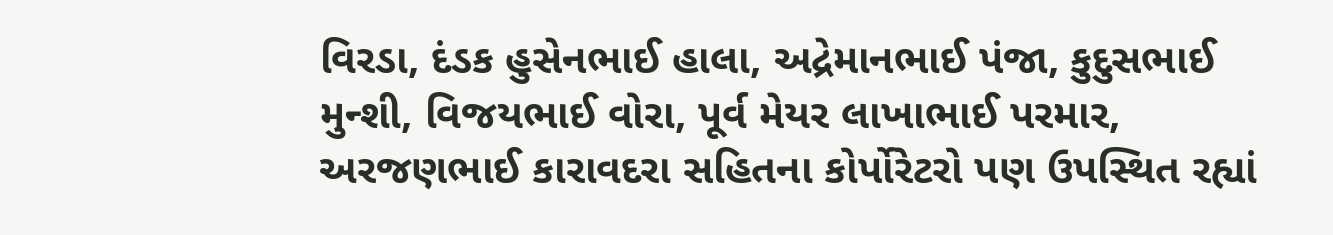વિરડા, દંડક હુસેનભાઈ હાલા, અદ્રેમાનભાઈ પંજા, કુદુસભાઈ મુન્શી, વિજયભાઈ વોરા, પૂર્વ મેયર લાખાભાઈ પરમાર, અરજણભાઈ કારાવદરા સહિતના કોર્પોરેટરો પણ ઉપસ્થિત રહ્યાં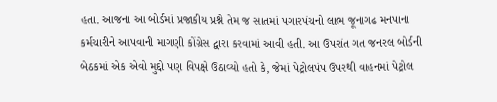હતા. આજના આ બોર્ડમાં પ્રજાકીય પ્રશ્ને તેમ જ સાતમાં પગારપંચનો લાભ જૂનાગઢ મનપાના કર્મચારીને આપવાની માગણી કોંગ્રેસ દ્વારા કરવામાં આવી હતી. આ ઉપરાંત ગત જનરલ બોર્ડની બેઠકમાં એક એવો મુદ્દો પણ વિપક્ષે ઉઠાવ્યો હતો કે, જેમાં પેટ્રોલપંપ ઉપરથી વાહનમાં પેટ્રોલ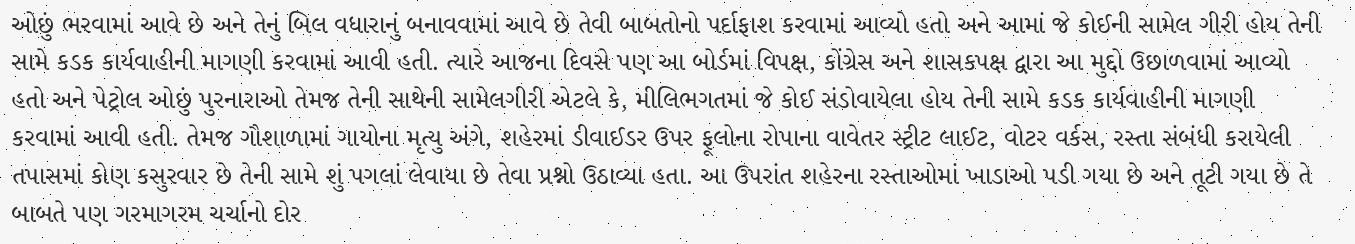ઓછું ભરવામાં આવે છે અને તેનું બિલ વધારાનું બનાવવામાં આવે છે તેવી બાબતોનો પર્દાફાશ કરવામાં આવ્યો હતો અને આમાં જે કોઈની સામેલ ગીરી હોય તેની સામે કડક કાર્યવાહીની માગણી કરવામાં આવી હતી. ત્યારે આજના દિવસે પણ આ બોર્ડમાં વિપક્ષ, કોંગ્રેસ અને શાસકપક્ષ દ્વારા આ મુદ્દો ઉછાળવામાં આવ્યો હતો અને પેટ્રોલ ઓછું પુરનારાઓ તેમજ તેની સાથેની સામેલગીરી એટલે કે, મીલિભગતમાં જે કોઈ સંડોવાયેલા હોય તેની સામે કડક કાર્યવાહીની માગણી કરવામાં આવી હતી. તેમજ ગૌશાળામાં ગાયોના મૃત્યુ અંગે, શહેરમાં ડીવાઈડર ઉપર ફૂલોના રોપાના વાવેતર સ્ટ્રીટ લાઈટ, વોટર વર્કસ, રસ્તા સંબંધી કરાયેલી તપાસમાં કોણ કસુરવાર છે તેની સામે શું પગલાં લેવાયા છે તેવા પ્રશ્નો ઉઠાવ્યા હતા. આ ઉપરાંત શહેરના રસ્તાઓમાં ખાડાઓ પડી ગયા છે અને તૂટી ગયા છે તે બાબતે પણ ગરમાગરમ ચર્ચાનો દોર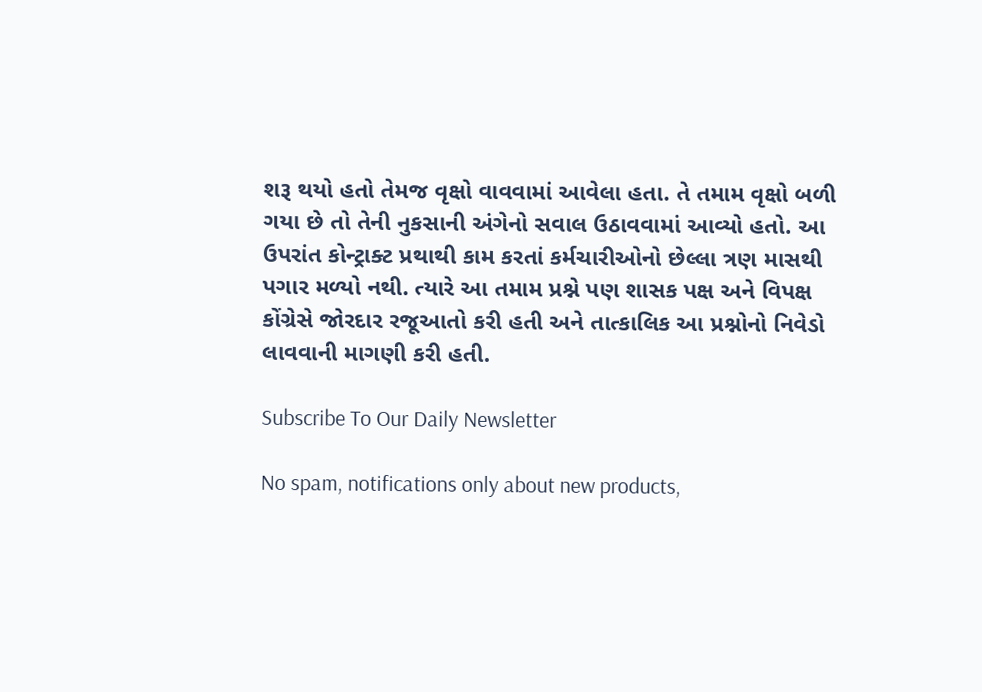શરૂ થયો હતો તેમજ વૃક્ષો વાવવામાં આવેલા હતા. તે તમામ વૃક્ષો બળી ગયા છે તો તેની નુકસાની અંગેનો સવાલ ઉઠાવવામાં આવ્યો હતો. આ ઉપરાંત કોન્ટ્રાક્ટ પ્રથાથી કામ કરતાં કર્મચારીઓનો છેલ્લા ત્રણ માસથી પગાર મળ્યો નથી. ત્યારે આ તમામ પ્રશ્ને પણ શાસક પક્ષ અને વિપક્ષ કોંગ્રેસે જોરદાર રજૂઆતો કરી હતી અને તાત્કાલિક આ પ્રશ્નોનો નિવેડો લાવવાની માગણી કરી હતી.

Subscribe To Our Daily Newsletter

No spam, notifications only about new products,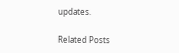updates.

Related Posts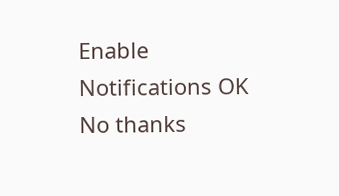Enable Notifications OK No thanks